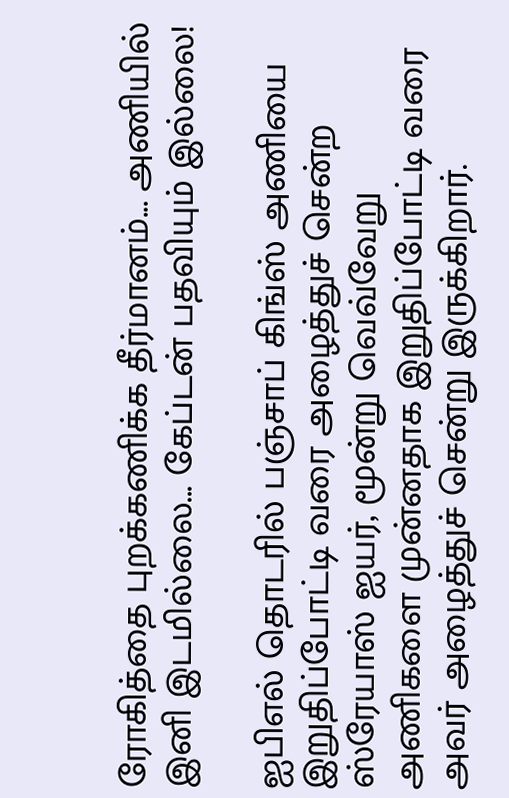ரோகித்தை புறக்கணிக்க தீர்மானம்... அணியில் இனி இடமில்லை... கேப்டன் பதவியும் இல்லை!

ஐபிஎல் தொடரில் பஞ்சாப் கிங்ஸ் அணியை இறுதிப்போட்டி வரை அழைத்துச் சென்ற ஸ்ரேயாஸ் ஐயர், மூன்று வெவ்வேறு அணிகளை முன்னதாக இறுதிப்போட்டி வரை அவர் அழைத்துச் சென்று இருக்கிறார்.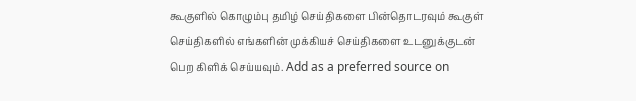கூகுளில் கொழும்பு தமிழ் செய்திகளை பின்தொடரவும் கூகுள் செய்திகளில் எங்களின் முக்கியச் செய்திகளை உடனுக்குடன் பெற கிளிக் செய்யவும். Add as a preferred source on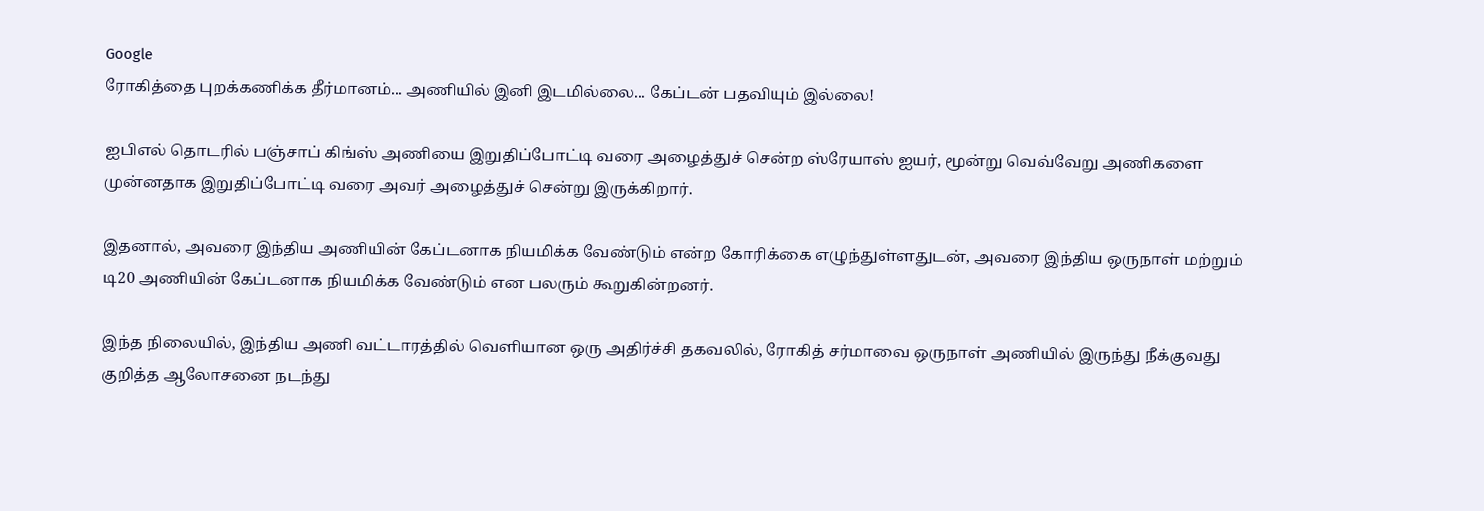Google
ரோகித்தை புறக்கணிக்க தீர்மானம்... அணியில் இனி இடமில்லை... கேப்டன் பதவியும் இல்லை!

ஐபிஎல் தொடரில் பஞ்சாப் கிங்ஸ் அணியை இறுதிப்போட்டி வரை அழைத்துச் சென்ற ஸ்ரேயாஸ் ஐயர், மூன்று வெவ்வேறு அணிகளை முன்னதாக இறுதிப்போட்டி வரை அவர் அழைத்துச் சென்று இருக்கிறார்.

இதனால், அவரை இந்திய அணியின் கேப்டனாக நியமிக்க வேண்டும் என்ற கோரிக்கை எழுந்துள்ளதுடன், அவரை இந்திய ஒருநாள் மற்றும் டி20 அணியின் கேப்டனாக நியமிக்க வேண்டும் என பலரும் கூறுகின்றனர்.

இந்த நிலையில், இந்திய அணி வட்டாரத்தில் வெளியான ஒரு அதிர்ச்சி தகவலில், ரோகித் சர்மாவை ஒருநாள் அணியில் இருந்து நீக்குவது குறித்த ஆலோசனை நடந்து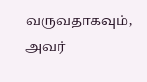வருவதாகவும், அவர்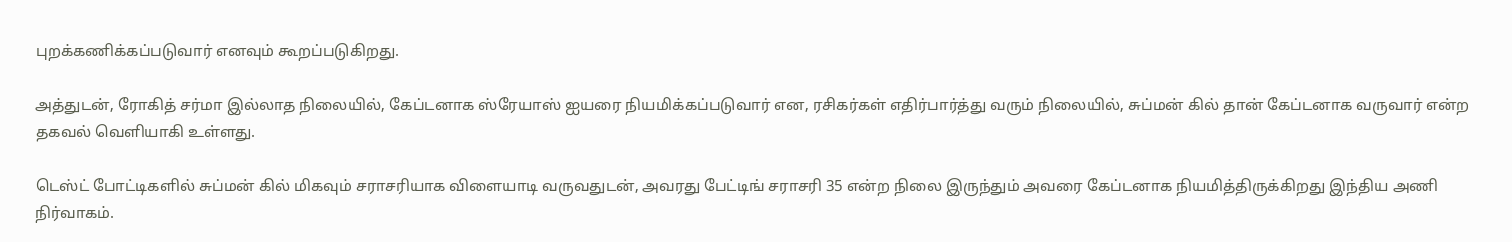புறக்கணிக்கப்படுவார் எனவும் கூறப்படுகிறது.

அத்துடன், ரோகித் சர்மா இல்லாத நிலையில், கேப்டனாக ஸ்ரேயாஸ் ஐயரை நியமிக்கப்படுவார் என, ரசிகர்கள் எதிர்பார்த்து வரும் நிலையில், சுப்மன் கில் தான் கேப்டனாக வருவார் என்ற தகவல் வெளியாகி உள்ளது.

டெஸ்ட் போட்டிகளில் சுப்மன் கில் மிகவும் சராசரியாக விளையாடி வருவதுடன், அவரது பேட்டிங் சராசரி 35 என்ற நிலை இருந்தும் அவரை கேப்டனாக நியமித்திருக்கிறது இந்திய அணி நிர்வாகம்.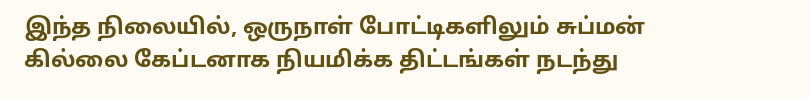இந்த நிலையில், ஒருநாள் போட்டிகளிலும் சுப்மன் கில்லை கேப்டனாக நியமிக்க திட்டங்கள் நடந்து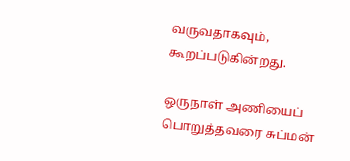வருவதாகவும், கூறப்படுகின்றது.

ஒருநாள் அணியைப் பொறுத்தவரை சுப்மன்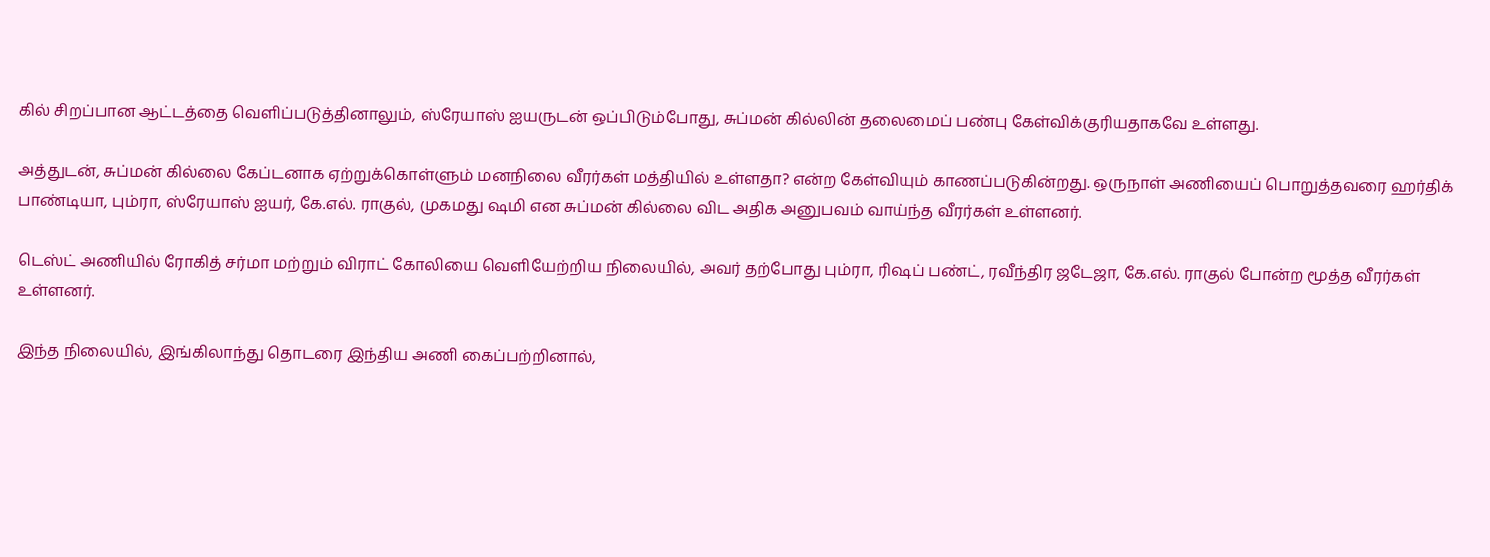கில் சிறப்பான ஆட்டத்தை வெளிப்படுத்தினாலும், ஸ்ரேயாஸ் ஐயருடன் ஒப்பிடும்போது, சுப்மன் கில்லின் தலைமைப் பண்பு கேள்விக்குரியதாகவே உள்ளது.

அத்துடன், சுப்மன் கில்லை கேப்டனாக ஏற்றுக்கொள்ளும் மனநிலை வீரர்கள் மத்தியில் உள்ளதா? என்ற கேள்வியும் காணப்படுகின்றது. ஒருநாள் அணியைப் பொறுத்தவரை ஹர்திக் பாண்டியா, பும்ரா, ஸ்ரேயாஸ் ஐயர், கே.எல். ராகுல், முகமது ஷமி என சுப்மன் கில்லை விட அதிக அனுபவம் வாய்ந்த வீரர்கள் உள்ளனர்.

டெஸ்ட் அணியில் ரோகித் சர்மா மற்றும் விராட் கோலியை வெளியேற்றிய நிலையில், அவர் தற்போது பும்ரா, ரிஷப் பண்ட், ரவீந்திர ஜடேஜா, கே.எல். ராகுல் போன்ற மூத்த வீரர்கள் உள்ளனர்.

இந்த நிலையில், இங்கிலாந்து தொடரை இந்திய அணி கைப்பற்றினால்,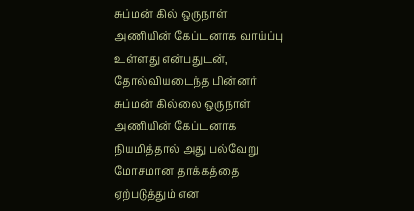சுப்மன் கில் ஒருநாள் அணியின் கேப்டனாக வாய்ப்பு உள்ளது என்பதுடன், தோல்வியடைந்த பின்னர் சுப்மன் கில்லை ஒருநாள் அணியின் கேப்டனாக நியமித்தால் அது பல்வேறு மோசமான தாக்கத்தை ஏற்படுத்தும் என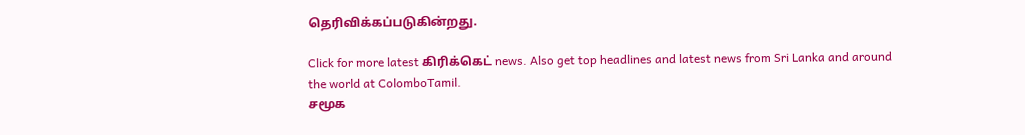தெரிவிக்கப்படுகின்றது.

Click for more latest கிரிக்கெட் news. Also get top headlines and latest news from Sri Lanka and around the world at ColomboTamil.
சமூக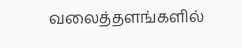வலைத்தளங்களில்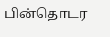பின்தொடர